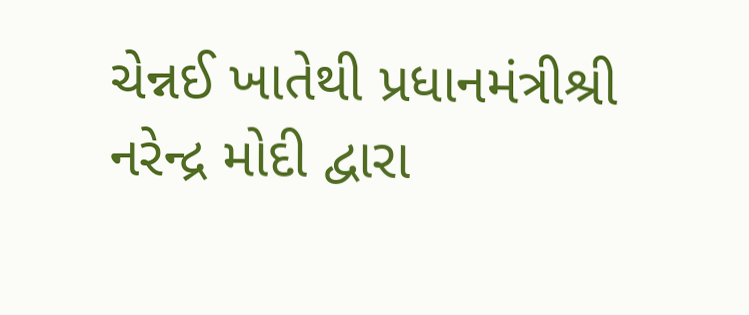ચેન્નઈ ખાતેથી પ્રધાનમંત્રીશ્રી નરેન્દ્ર મોદી દ્વારા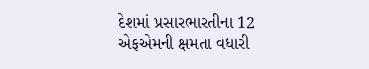દેશમાં પ્રસારભારતીના 12 એફએમની ક્ષમતા વધારી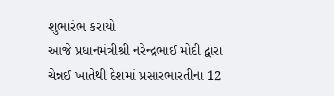શુભારંભ કરાયો
આજે પ્રધાનમંત્રીશ્રી નરેન્દ્રભાઈ મોદી દ્વારા ચેન્નઈ ખાતેથી દેશમાં પ્રસારભારતીના 12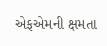એફએમની ક્ષમતા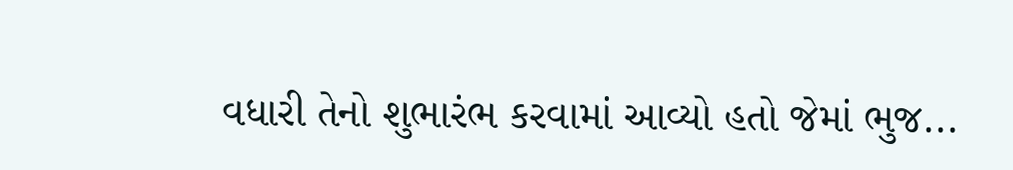વધારી તેનો શુભારંભ કરવામાં આવ્યો હતો જેમાં ભુજ...